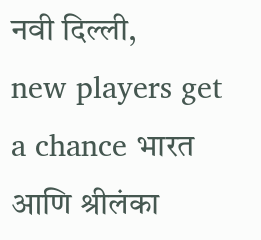नवी दिल्ली,
new players get a chance भारत आणि श्रीलंका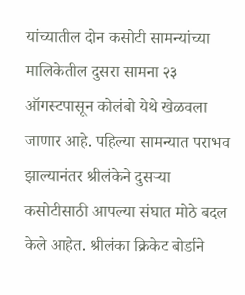यांच्यातील दोन कसोटी सामन्यांच्या मालिकेतील दुसरा सामना २३ ऑगस्टपासून कोलंबो येथे खेळवला जाणार आहे. पहिल्या सामन्यात पराभव झाल्यानंतर श्रीलंकेने दुसऱ्या कसोटीसाठी आपल्या संघात मोठे बदल केले आहेत. श्रीलंका क्रिकेट बोर्डाने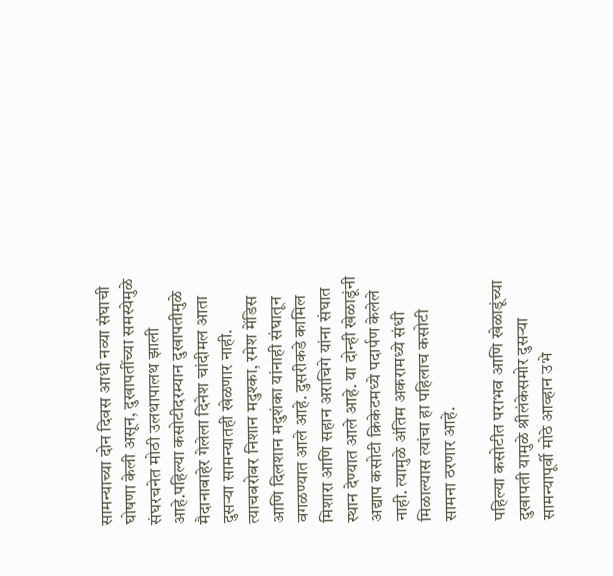सामन्याच्या दोन दिवस आधी नव्या संघाची घोषणा केली असून, दुखापतींच्या समस्येमुळे संघरचनेत मोठी उलथापालथ झाली आहे.पहिल्या कसोटीदरम्यान दुखापतीमुळे मैदानाबाहेर गेलेला दिनेश चांदीमल आता दुसऱ्या सामन्यातही खेळणार नाही. त्याचबरोबर निशान मदुश्का, रमेश मेंडिस आणि दिलशान मदुशंका यांनाही संघातून वगळण्यात आले आहे. दुसरीकडे कामिल मिशारा आणि सहान अराचिगे यांना संघात स्थान देण्यात आले आहे. या दोन्ही खेळाडूंनी अद्याप कसोटी क्रिकेटमध्ये पदार्पण केलेले नाही. त्यामुळे अंतिम अकरामध्ये संधी मिळाल्यास त्यांचा हा पहिलाच कसोटी सामना ठरणार आहे.

पहिल्या कसोटीत पराभव आणि खेळाडूंच्या दुखापती यामुळे श्रीलंकेसमोर दुसऱ्या सामन्यापूर्वी मोठे आव्हान उभे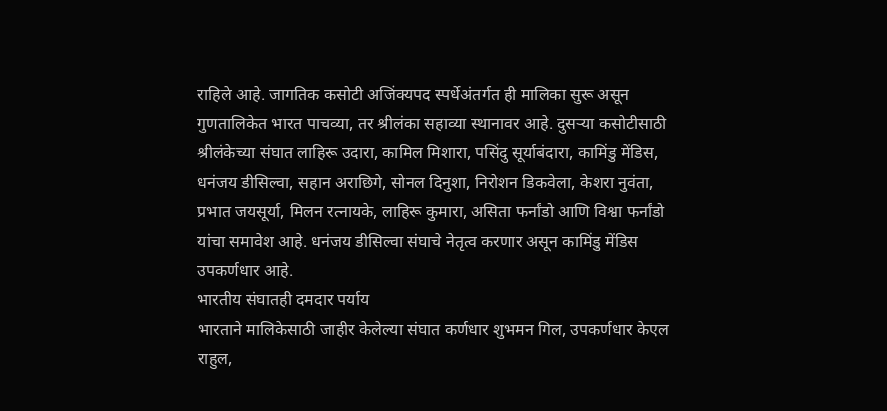राहिले आहे. जागतिक कसोटी अजिंक्यपद स्पर्धेअंतर्गत ही मालिका सुरू असून गुणतालिकेत भारत पाचव्या, तर श्रीलंका सहाव्या स्थानावर आहे. दुसऱ्या कसोटीसाठी श्रीलंकेच्या संघात लाहिरू उदारा, कामिल मिशारा, पसिंदु सूर्याबंदारा, कामिंडु मेंडिस, धनंजय डीसिल्वा, सहान अराछिगे, सोनल दिनुशा, निरोशन डिकवेला, केशरा नुवंता, प्रभात जयसूर्या, मिलन रत्नायके, लाहिरू कुमारा, असिता फर्नांडो आणि विश्वा फर्नांडो यांचा समावेश आहे. धनंजय डीसिल्वा संघाचे नेतृत्व करणार असून कामिंडु मेंडिस उपकर्णधार आहे.
भारतीय संघातही दमदार पर्याय
भारताने मालिकेसाठी जाहीर केलेल्या संघात कर्णधार शुभमन गिल, उपकर्णधार केएल राहुल,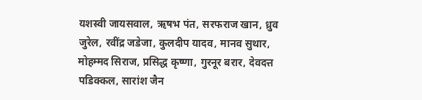यशस्वी जायसवाल, ऋषभ पंत, सरफराज खान, ध्रुव जुरेल, रवींद्र जडेजा, कुलदीप यादव, मानव सुथार, मोहम्मद सिराज, प्रसिद्ध कृष्णा, गुरनूर बरार, देवदत्त पडिक्कल, सारांश जैन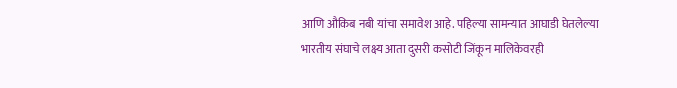आणि औकिब नबी यांचा समावेश आहे. पहिल्या सामन्यात आघाडी घेतलेल्या भारतीय संघाचे लक्ष्य आता दुसरी कसोटी जिंकून मालिकेवरही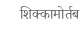शिक्कामोर्तब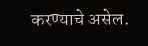करण्याचे असेल.